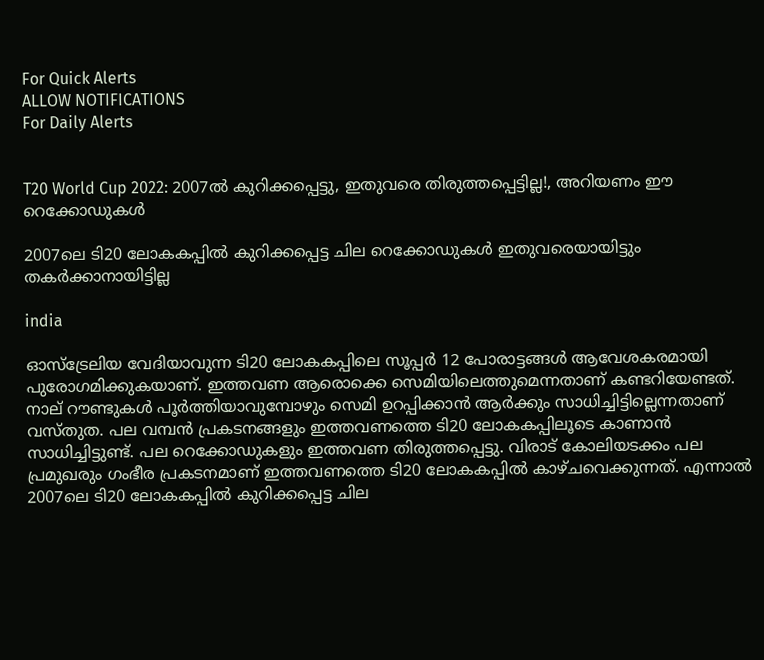For Quick Alerts
ALLOW NOTIFICATIONS
For Daily Alerts


T20 World Cup 2022: 2007ല്‍ കുറിക്കപ്പെട്ടു, ഇതുവരെ തിരുത്തപ്പെട്ടില്ല!, അറിയണം ഈ റെക്കോഡുകള്‍

2007ലെ ടി20 ലോകകപ്പില്‍ കുറിക്കപ്പെട്ട ചില റെക്കോഡുകള്‍ ഇതുവരെയായിട്ടും തകര്‍ക്കാനായിട്ടില്ല

india

ഓസ്‌ട്രേലിയ വേദിയാവുന്ന ടി20 ലോകകപ്പിലെ സൂപ്പര്‍ 12 പോരാട്ടങ്ങള്‍ ആവേശകരമായി പുരോഗമിക്കുകയാണ്. ഇത്തവണ ആരൊക്കെ സെമിയിലെത്തുമെന്നതാണ് കണ്ടറിയേണ്ടത്. നാല് റൗണ്ടുകള്‍ പൂര്‍ത്തിയാവുമ്പോഴും സെമി ഉറപ്പിക്കാന്‍ ആര്‍ക്കും സാധിച്ചിട്ടില്ലെന്നതാണ് വസ്തുത. പല വമ്പന്‍ പ്രകടനങ്ങളും ഇത്തവണത്തെ ടി20 ലോകകപ്പിലൂടെ കാണാന്‍ സാധിച്ചിട്ടുണ്ട്. പല റെക്കോഡുകളും ഇത്തവണ തിരുത്തപ്പെട്ടു. വിരാട് കോലിയടക്കം പല പ്രമുഖരും ഗംഭീര പ്രകടനമാണ് ഇത്തവണത്തെ ടി20 ലോകകപ്പില്‍ കാഴ്ചവെക്കുന്നത്. എന്നാല്‍ 2007ലെ ടി20 ലോകകപ്പില്‍ കുറിക്കപ്പെട്ട ചില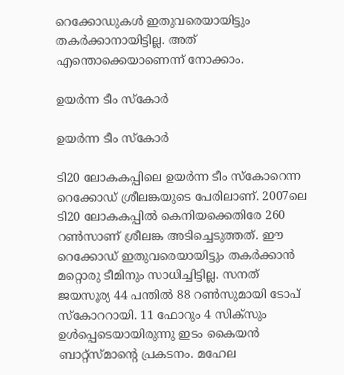റെക്കോഡുകള്‍ ഇതുവരെയായിട്ടും തകര്‍ക്കാനായിട്ടില്ല. അത് എന്തൊക്കെയാണെന്ന് നോക്കാം.

ഉയര്‍ന്ന ടീം സ്‌കോര്‍

ഉയര്‍ന്ന ടീം സ്‌കോര്‍

ടി20 ലോകകപ്പിലെ ഉയര്‍ന്ന ടീം സ്‌കോറെന്ന റെക്കോഡ് ശ്രീലങ്കയുടെ പേരിലാണ്. 2007ലെ ടി20 ലോകകപ്പില്‍ കെനിയക്കെതിരേ 260 റണ്‍സാണ് ശ്രീലങ്ക അടിച്ചെടുത്തത്. ഈ റെക്കോഡ് ഇതുവരെയായിട്ടും തകര്‍ക്കാന്‍ മറ്റൊരു ടീമിനും സാധിച്ചിട്ടില്ല. സനത് ജയസൂര്യ 44 പന്തില്‍ 88 റണ്‍സുമായി ടോപ് സ്‌കോററായി. 11 ഫോറും 4 സിക്‌സും ഉള്‍പ്പെടെയായിരുന്നു ഇടം കൈയന്‍ ബാറ്റ്‌സ്മാന്റെ പ്രകടനം. മഹേല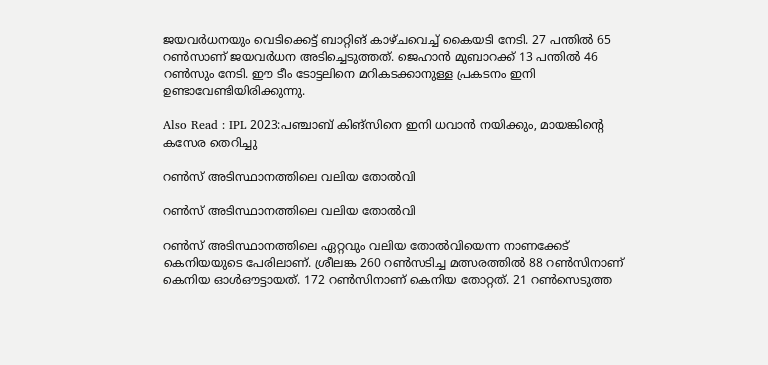ജയവര്‍ധനയും വെടിക്കെട്ട് ബാറ്റിങ് കാഴ്ചവെച്ച് കൈയടി നേടി. 27 പന്തില്‍ 65 റണ്‍സാണ് ജയവര്‍ധന അടിച്ചെടുത്തത്. ജെഹാന്‍ മുബാറക്ക് 13 പന്തില്‍ 46 റണ്‍സും നേടി. ഈ ടീം ടോട്ടലിനെ മറികടക്കാനുള്ള പ്രകടനം ഇനി ഉണ്ടാവേണ്ടിയിരിക്കുന്നു.

Also Read : IPL 2023:പഞ്ചാബ് കിങ്‌സിനെ ഇനി ധവാന്‍ നയിക്കും, മായങ്കിന്റെ കസേര തെറിച്ചു

റണ്‍സ് അടിസ്ഥാനത്തിലെ വലിയ തോല്‍വി

റണ്‍സ് അടിസ്ഥാനത്തിലെ വലിയ തോല്‍വി

റണ്‍സ് അടിസ്ഥാനത്തിലെ ഏറ്റവും വലിയ തോല്‍വിയെന്ന നാണക്കേട് കെനിയയുടെ പേരിലാണ്. ശ്രീലങ്ക 260 റണ്‍സടിച്ച മത്സരത്തില്‍ 88 റണ്‍സിനാണ് കെനിയ ഓള്‍ഔട്ടായത്. 172 റണ്‍സിനാണ് കെനിയ തോറ്റത്. 21 റണ്‍സെടുത്ത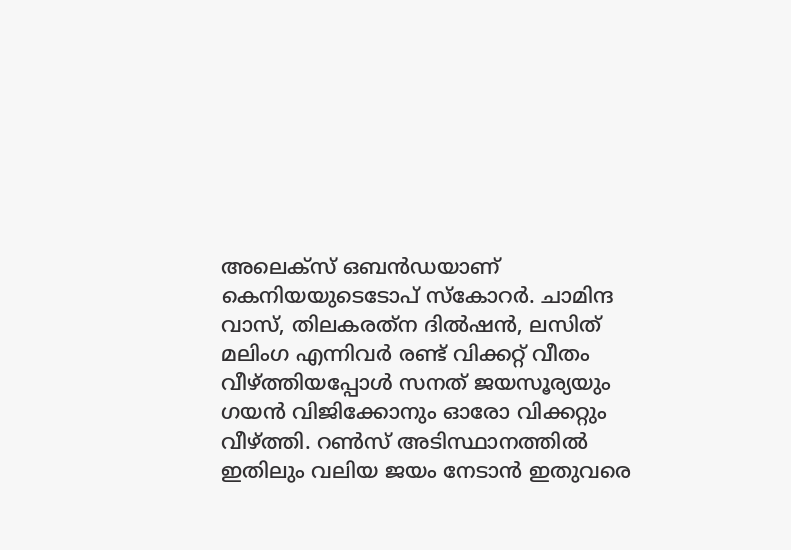അലെക്‌സ് ഒബന്‍ഡയാണ് കെനിയയുടെടോപ് സ്‌കോറര്‍. ചാമിന്ദ വാസ്, തിലകരത്‌ന ദില്‍ഷന്‍, ലസിത് മലിംഗ എന്നിവര്‍ രണ്ട് വിക്കറ്റ് വീതം വീഴ്ത്തിയപ്പോള്‍ സനത് ജയസൂര്യയും ഗയന്‍ വിജിക്കോനും ഓരോ വിക്കറ്റും വീഴ്ത്തി. റണ്‍സ് അടിസ്ഥാനത്തില്‍ ഇതിലും വലിയ ജയം നേടാന്‍ ഇതുവരെ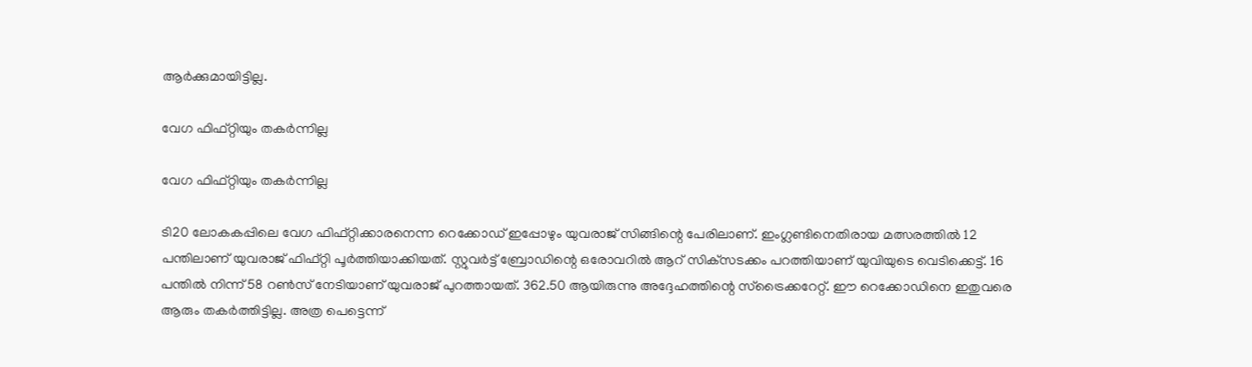ആര്‍ക്കുമായിട്ടില്ല.

വേഗ ഫിഫ്റ്റിയും തകര്‍ന്നില്ല

വേഗ ഫിഫ്റ്റിയും തകര്‍ന്നില്ല

ടി20 ലോകകപ്പിലെ വേഗ ഫിഫ്റ്റിക്കാരനെന്ന റെക്കോഡ് ഇപ്പോഴും യുവരാജ് സിങ്ങിന്റെ പേരിലാണ്. ഇംഗ്ലണ്ടിനെതിരായ മത്സരത്തില്‍ 12 പന്തിലാണ് യുവരാജ് ഫിഫ്റ്റി പൂര്‍ത്തിയാക്കിയത്. സ്റ്റുവര്‍ട്ട് ബ്രോഡിന്റെ ഒരോവറില്‍ ആറ് സിക്‌സടക്കം പറത്തിയാണ് യുവിയുടെ വെടിക്കെട്ട്. 16 പന്തില്‍ നിന്ന് 58 റണ്‍സ് നേടിയാണ് യുവരാജ് പുറത്തായത്. 362.50 ആയിരുന്നു അദ്ദേഹത്തിന്റെ സ്‌ട്രൈക്കറേറ്റ്. ഈ റെക്കോഡിനെ ഇതുവരെ ആരും തകര്‍ത്തിട്ടില്ല. അത്ര പെട്ടെന്ന്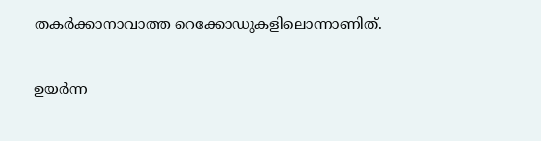തകര്‍ക്കാനാവാത്ത റെക്കോഡുകളിലൊന്നാണിത്.

ഉയര്‍ന്ന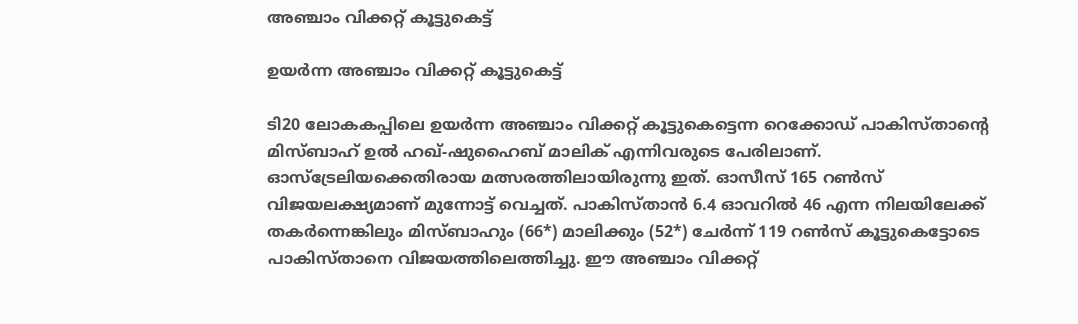അഞ്ചാം വിക്കറ്റ് കൂട്ടുകെട്ട്

ഉയര്‍ന്ന അഞ്ചാം വിക്കറ്റ് കൂട്ടുകെട്ട്

ടി20 ലോകകപ്പിലെ ഉയര്‍ന്ന അഞ്ചാം വിക്കറ്റ് കൂട്ടുകെട്ടെന്ന റെക്കോഡ് പാകിസ്താന്റെ മിസ്ബാഹ് ഉല്‍ ഹഖ്-ഷുഹൈബ് മാലിക് എന്നിവരുടെ പേരിലാണ്. ഓസ്‌ട്രേലിയക്കെതിരായ മത്സരത്തിലായിരുന്നു ഇത്. ഓസീസ് 165 റണ്‍സ് വിജയലക്ഷ്യമാണ് മുന്നോട്ട് വെച്ചത്. പാകിസ്താന്‍ 6.4 ഓവറില്‍ 46 എന്ന നിലയിലേക്ക് തകര്‍ന്നെങ്കിലും മിസ്ബാഹും (66*) മാലിക്കും (52*) ചേര്‍ന്ന് 119 റണ്‍സ് കൂട്ടുകെട്ടോടെ പാകിസ്താനെ വിജയത്തിലെത്തിച്ചു. ഈ അഞ്ചാം വിക്കറ്റ്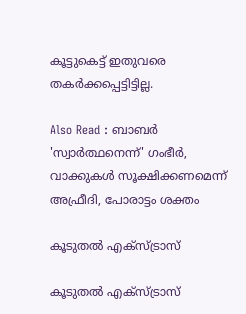കൂട്ടുകെട്ട് ഇതുവരെ തകര്‍ക്കപ്പെട്ടിട്ടില്ല.

Also Read : ബാബര്‍ 'സ്വാര്‍ത്ഥനെന്ന്' ഗംഭീര്‍, വാക്കുകള്‍ സൂക്ഷിക്കണമെന്ന് അഫ്രീദി, പോരാട്ടം ശക്തം

കൂടുതല്‍ എക്‌സ്ട്രാസ്

കൂടുതല്‍ എക്‌സ്ട്രാസ്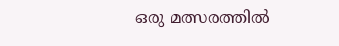ഒരു മത്സരത്തില്‍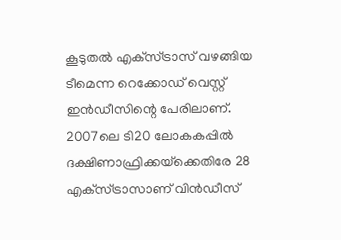കൂടുതല്‍ എക്‌സ്ട്രാസ് വഴങ്ങിയ ടീമെന്ന റെക്കോഡ് വെസ്റ്റ് ഇന്‍ഡീസിന്റെ പേരിലാണ്. 2007ലെ ടി20 ലോകകപ്പില്‍ ദക്ഷിണാഫ്രിക്കയ്‌ക്കെതിരേ 28 എക്‌സ്ട്രാസാണ് വിന്‍ഡീസ്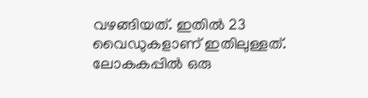വഴങ്ങിയത്. ഇതില്‍ 23 വൈഡുകളാണ് ഇതിലുള്ളത്. ലോകകപ്പില്‍ ഒരു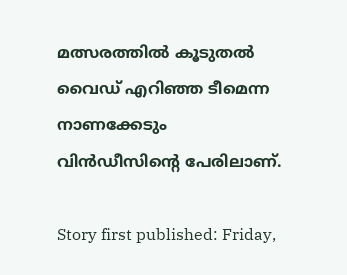മത്സരത്തില്‍ കൂടുതല്‍ വൈഡ് എറിഞ്ഞ ടീമെന്ന നാണക്കേടും വിന്‍ഡീസിന്റെ പേരിലാണ്.

Story first published: Friday,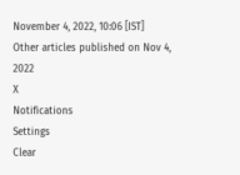November 4, 2022, 10:06 [IST]
Other articles published on Nov 4, 2022
X
Notifications
Settings
Clear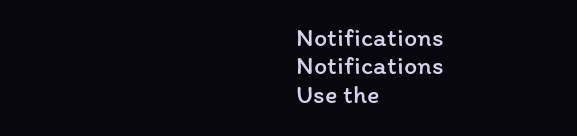Notifications
Notifications
Use the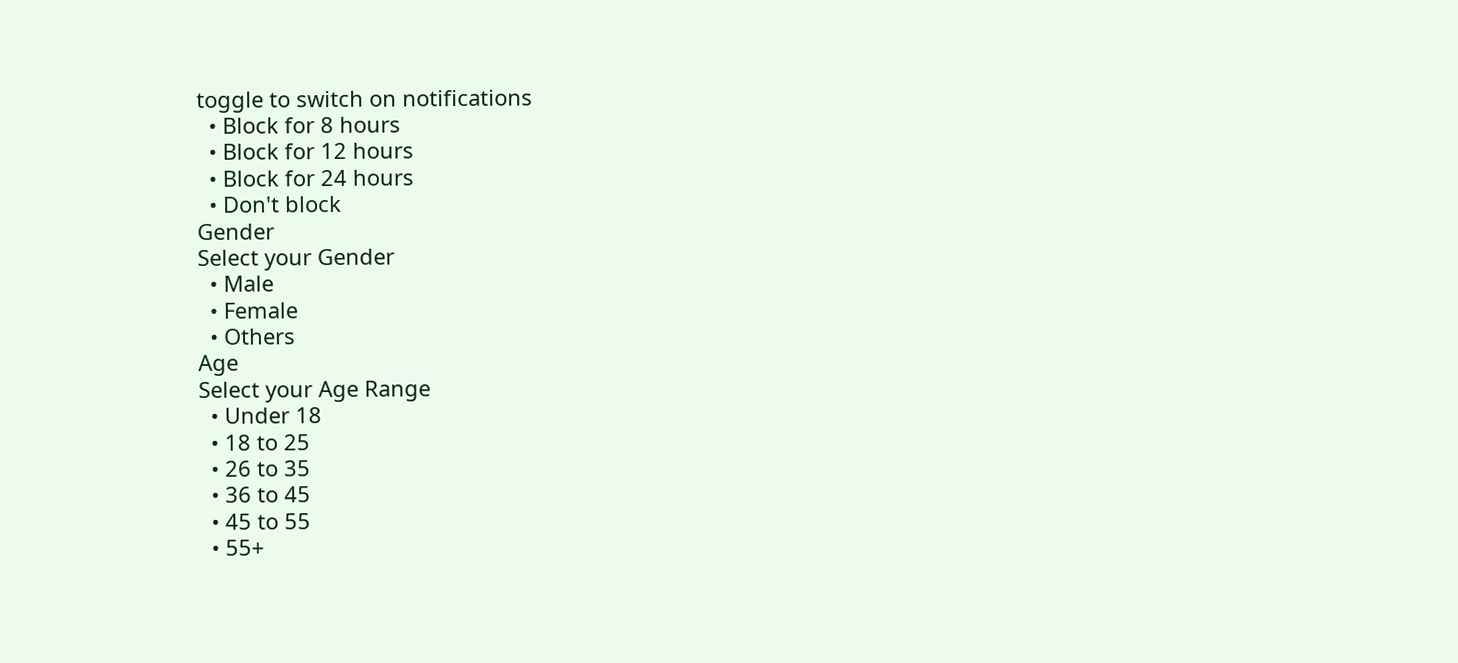toggle to switch on notifications
  • Block for 8 hours
  • Block for 12 hours
  • Block for 24 hours
  • Don't block
Gender
Select your Gender
  • Male
  • Female
  • Others
Age
Select your Age Range
  • Under 18
  • 18 to 25
  • 26 to 35
  • 36 to 45
  • 45 to 55
  • 55+